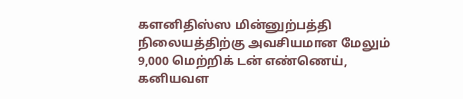களனிதிஸ்ஸ மின்னுற்பத்தி நிலையத்திற்கு அவசியமான மேலும் 9,000 மெற்றிக் டன் எண்ணெய், கனியவள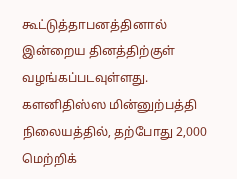கூட்டுத்தாபனத்தினால் இன்றைய தினத்திற்குள் வழங்கப்படவுள்ளது.
களனிதிஸ்ஸ மின்னுற்பத்தி நிலையத்தில், தற்போது 2,000 மெற்றிக்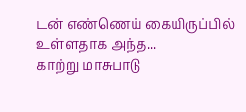டன் எண்ணெய் கையிருப்பில் உள்ளதாக அந்த...
காற்று மாசுபாடு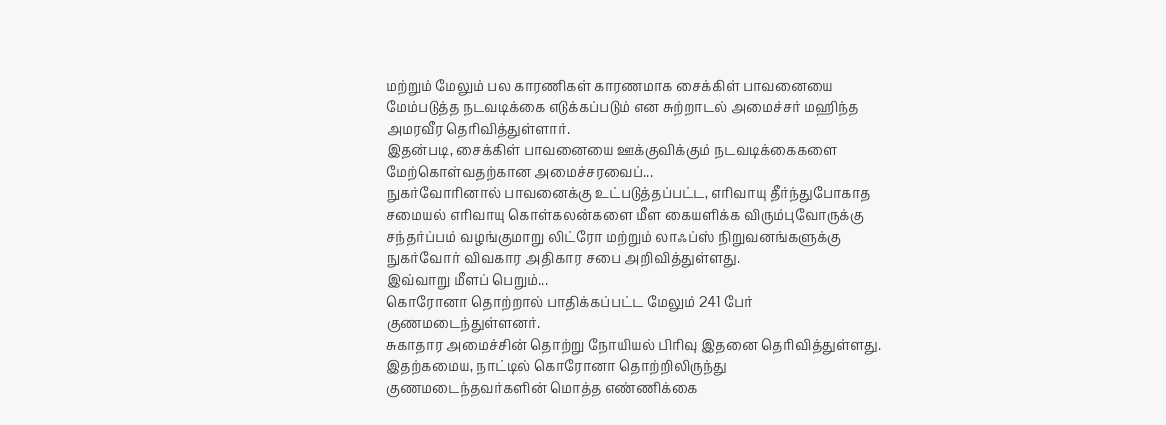மற்றும் மேலும் பல காரணிகள் காரணமாக சைக்கிள் பாவனையை மேம்படுத்த நடவடிக்கை எடுக்கப்படும் என சுற்றாடல் அமைச்சர் மஹிந்த அமரவீர தெரிவித்துள்ளார்.
இதன்படி, சைக்கிள் பாவனையை ஊக்குவிக்கும் நடவடிக்கைகளை மேற்கொள்வதற்கான அமைச்சரவைப்...
நுகர்வோரினால் பாவனைக்கு உட்படுத்தப்பட்ட, எரிவாயு தீர்ந்துபோகாத சமையல் எரிவாயு கொள்கலன்களை மீள கையளிக்க விரும்புவோருக்கு சந்தர்ப்பம் வழங்குமாறு லிட்ரோ மற்றும் லாஃப்ஸ் நிறுவனங்களுக்கு நுகர்வோர் விவகார அதிகார சபை அறிவித்துள்ளது.
இவ்வாறு மீளப் பெறும்...
கொரோனா தொற்றால் பாதிக்கப்பட்ட மேலும் 241 பேர் குணமடைந்துள்ளனர்.
சுகாதார அமைச்சின் தொற்று நோயியல் பிரிவு இதனை தெரிவித்துள்ளது.
இதற்கமைய, நாட்டில் கொரோனா தொற்றிலிருந்து குணமடைந்தவர்களின் மொத்த எண்ணிக்கை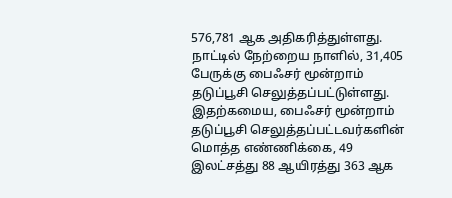576,781 ஆக அதிகரித்துள்ளது.
நாட்டில் நேற்றைய நாளில், 31,405 பேருக்கு பைஃசர் மூன்றாம் தடுப்பூசி செலுத்தப்பட்டுள்ளது.
இதற்கமைய, பைஃசர் மூன்றாம் தடுப்பூசி செலுத்தப்பட்டவர்களின் மொத்த எண்ணிக்கை, 49 இலட்சத்து 88 ஆயிரத்து 363 ஆக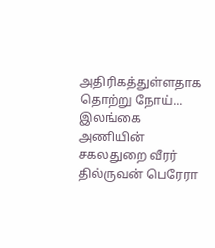அதிரிகத்துள்ளதாக தொற்று நோய்...
இலங்கை அணியின் சகலதுறை வீரர் தில்ருவன் பெரேரா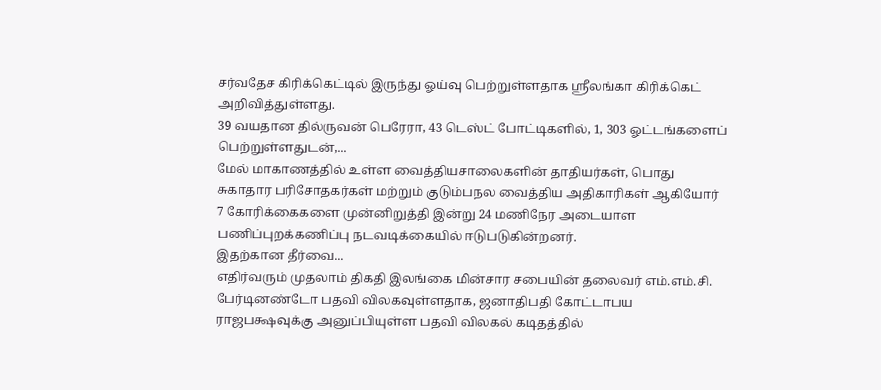சர்வதேச கிரிக்கெட்டில் இருந்து ஓய்வு பெற்றுள்ளதாக ஸ்ரீலங்கா கிரிக்கெட் அறிவித்துள்ளது.
39 வயதான தில்ருவன் பெரேரா, 43 டெஸ்ட் போட்டிகளில், 1, 303 ஓட்டங்களைப் பெற்றுள்ளதுடன்,...
மேல் மாகாணத்தில் உள்ள வைத்தியசாலைகளின் தாதியர்கள், பொது சுகாதார பரிசோதகர்கள் மற்றும் குடும்பநல வைத்திய அதிகாரிகள் ஆகியோர் 7 கோரிக்கைகளை முன்னிறுத்தி இன்று 24 மணிநேர அடையாள பணிப்புறக்கணிப்பு நடவடிக்கையில் ஈடுபடுகின்றனர்.
இதற்கான தீர்வை...
எதிர்வரும் முதலாம் திகதி இலங்கை மின்சார சபையின் தலைவர் எம்.எம்.சி. பேர்டினண்டோ பதவி விலகவுள்ளதாக, ஜனாதிபதி கோட்டாபய ராஜபக்ஷவுக்கு அனுப்பியுள்ள பதவி விலகல் கடிதத்தில்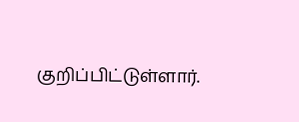குறிப்பிட்டுள்ளார்.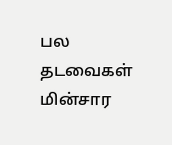பல தடவைகள் மின்சார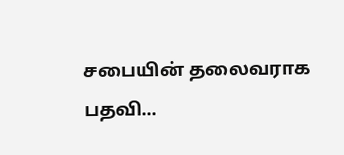சபையின் தலைவராக பதவி...